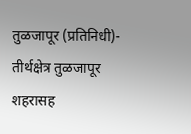तुळजापूर (प्रतिनिधी)- तीर्थक्षेत्र तुळजापूर शहरासह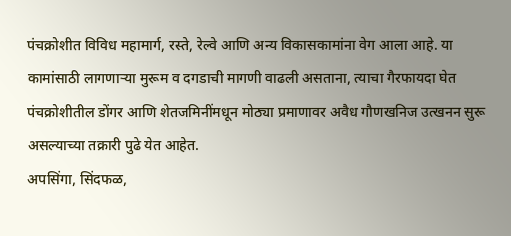पंचक्रोशीत विविध महामार्ग, रस्ते, रेल्वे आणि अन्य विकासकामांना वेग आला आहे. या कामांसाठी लागणाऱ्या मुरूम व दगडाची मागणी वाढली असताना, त्याचा गैरफायदा घेत पंचक्रोशीतील डोंगर आणि शेतजमिनींमधून मोठ्या प्रमाणावर अवैध गौणखनिज उत्खनन सुरू असल्याच्या तक्रारी पुढे येत आहेत.
अपसिंगा, सिंदफळ,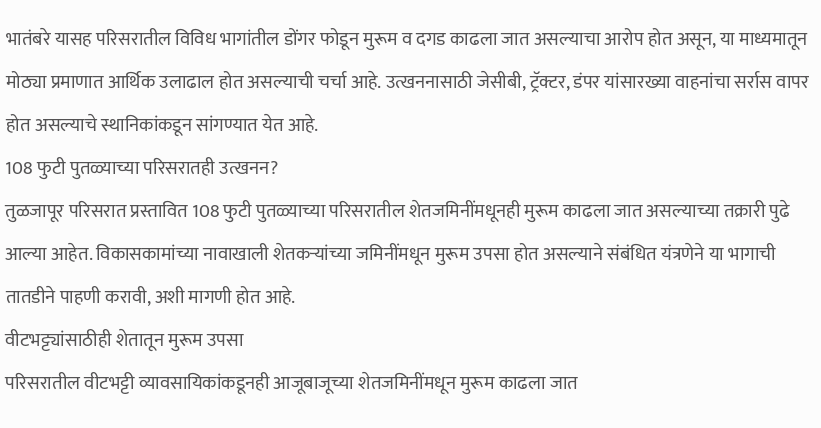भातंबरे यासह परिसरातील विविध भागांतील डोंगर फोडून मुरूम व दगड काढला जात असल्याचा आरोप होत असून, या माध्यमातून मोठ्या प्रमाणात आर्थिक उलाढाल होत असल्याची चर्चा आहे. उत्खननासाठी जेसीबी, ट्रॅक्टर, डंपर यांसारख्या वाहनांचा सर्रास वापर होत असल्याचे स्थानिकांकडून सांगण्यात येत आहे.
108 फुटी पुतळ्याच्या परिसरातही उत्खनन?
तुळजापूर परिसरात प्रस्तावित 108 फुटी पुतळ्याच्या परिसरातील शेतजमिनींमधूनही मुरूम काढला जात असल्याच्या तक्रारी पुढे आल्या आहेत. विकासकामांच्या नावाखाली शेतकऱ्यांच्या जमिनींमधून मुरूम उपसा होत असल्याने संबंधित यंत्रणेने या भागाची तातडीने पाहणी करावी, अशी मागणी होत आहे.
वीटभट्ट्यांसाठीही शेतातून मुरूम उपसा
परिसरातील वीटभट्टी व्यावसायिकांकडूनही आजूबाजूच्या शेतजमिनींमधून मुरूम काढला जात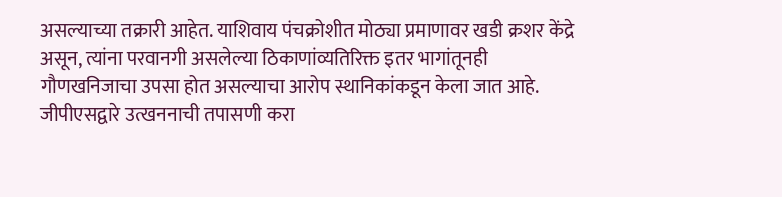असल्याच्या तक्रारी आहेत. याशिवाय पंचक्रोशीत मोठ्या प्रमाणावर खडी क्रशर केंद्रे असून, त्यांना परवानगी असलेल्या ठिकाणांव्यतिरिक्त इतर भागांतूनही गौणखनिजाचा उपसा होत असल्याचा आरोप स्थानिकांकडून केला जात आहे.
जीपीएसद्वारे उत्खननाची तपासणी करा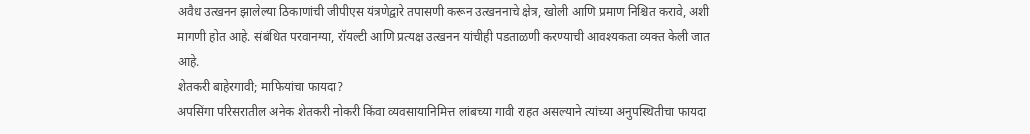अवैध उत्खनन झालेल्या ठिकाणांची जीपीएस यंत्रणेद्वारे तपासणी करून उत्खननाचे क्षेत्र, खोली आणि प्रमाण निश्चित करावे, अशी मागणी होत आहे. संबंधित परवानग्या, रॉयल्टी आणि प्रत्यक्ष उत्खनन यांचीही पडताळणी करण्याची आवश्यकता व्यक्त केली जात आहे.
शेतकरी बाहेरगावी; माफियांचा फायदा?
अपसिंगा परिसरातील अनेक शेतकरी नोकरी किंवा व्यवसायानिमित्त लांबच्या गावी राहत असल्याने त्यांच्या अनुपस्थितीचा फायदा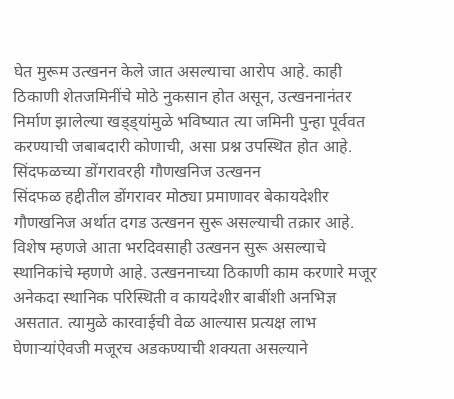घेत मुरूम उत्खनन केले जात असल्याचा आरोप आहे. काही ठिकाणी शेतजमिनींचे मोठे नुकसान होत असून, उत्खननानंतर निर्माण झालेल्या खड्ड्यांमुळे भविष्यात त्या जमिनी पुन्हा पूर्ववत करण्याची जबाबदारी कोणाची, असा प्रश्न उपस्थित होत आहे.
सिंदफळच्या डोंगरावरही गौणखनिज उत्खनन
सिंदफळ हद्दीतील डोंगरावर मोठ्या प्रमाणावर बेकायदेशीर गौणखनिज अर्थात दगड उत्खनन सुरू असल्याची तक्रार आहे. विशेष म्हणजे आता भरदिवसाही उत्खनन सुरू असल्याचे स्थानिकांचे म्हणणे आहे. उत्खननाच्या ठिकाणी काम करणारे मजूर अनेकदा स्थानिक परिस्थिती व कायदेशीर बाबींशी अनभिज्ञ असतात. त्यामुळे कारवाईची वेळ आल्यास प्रत्यक्ष लाभ घेणाऱ्यांऐवजी मजूरच अडकण्याची शक्यता असल्याने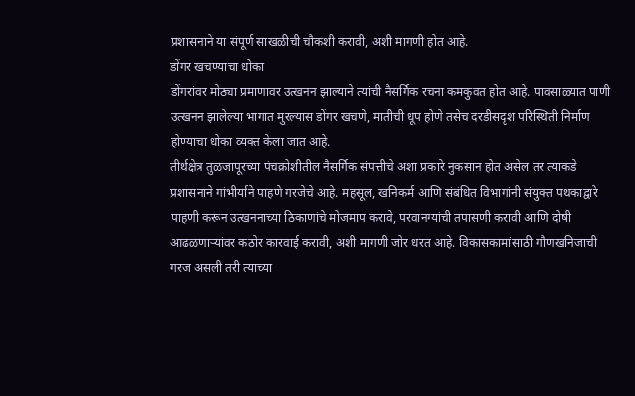प्रशासनाने या संपूर्ण साखळीची चौकशी करावी, अशी मागणी होत आहे.
डोंगर खचण्याचा धोका
डोंगरांवर मोठ्या प्रमाणावर उत्खनन झाल्याने त्यांची नैसर्गिक रचना कमकुवत होत आहे. पावसाळ्यात पाणी उत्खनन झालेल्या भागात मुरल्यास डोंगर खचणे, मातीची धूप होणे तसेच दरडीसदृश परिस्थिती निर्माण होण्याचा धोका व्यक्त केला जात आहे.
तीर्थक्षेत्र तुळजापूरच्या पंचक्रोशीतील नैसर्गिक संपत्तीचे अशा प्रकारे नुकसान होत असेल तर त्याकडे प्रशासनाने गांभीर्याने पाहणे गरजेचे आहे. महसूल, खनिकर्म आणि संबंधित विभागांनी संयुक्त पथकाद्वारे पाहणी करून उत्खननाच्या ठिकाणांचे मोजमाप करावे, परवानग्यांची तपासणी करावी आणि दोषी आढळणाऱ्यांवर कठोर कारवाई करावी, अशी मागणी जोर धरत आहे. विकासकामांसाठी गौणखनिजाची गरज असली तरी त्याच्या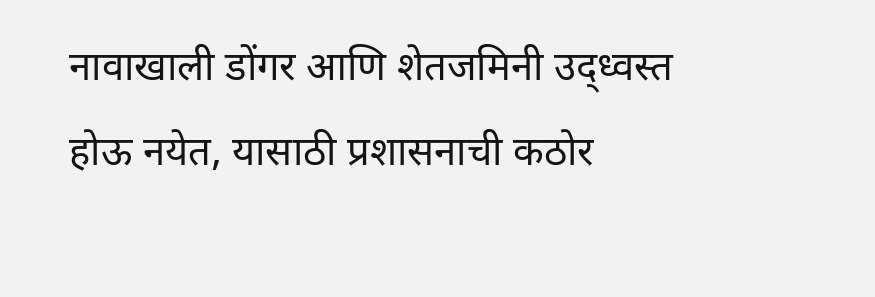नावाखाली डोंगर आणि शेतजमिनी उद्ध्वस्त होऊ नयेत, यासाठी प्रशासनाची कठोर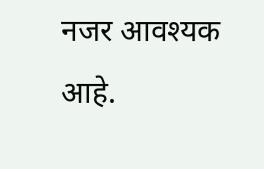नजर आवश्यक आहे.